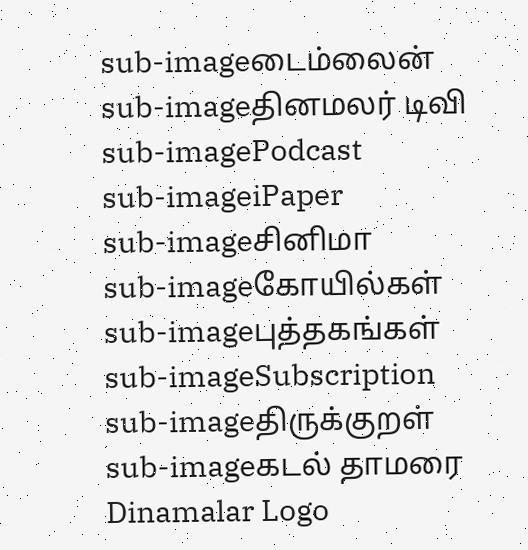sub-imageடைம்லைன்
sub-imageதினமலர் டிவி
sub-imagePodcast
sub-imageiPaper
sub-imageசினிமா
sub-imageகோயில்கள்
sub-imageபுத்தகங்கள்
sub-imageSubscription
sub-imageதிருக்குறள்
sub-imageகடல் தாமரை
Dinamalar Logo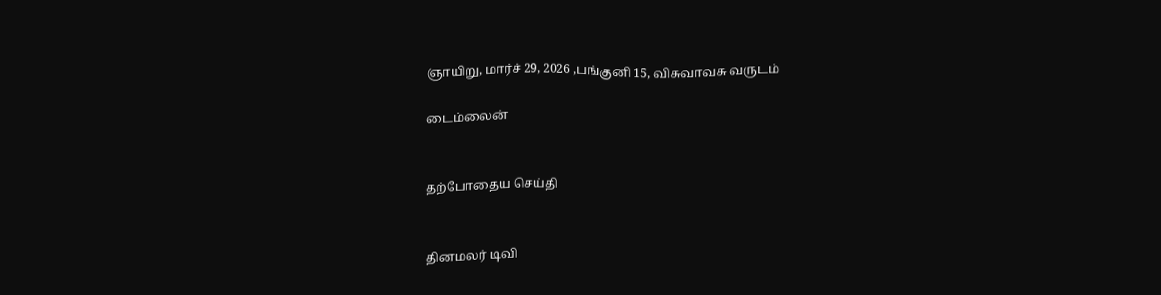ஞாயிறு, மார்ச் 29, 2026 ,பங்குனி 15, விசுவாவசு வருடம்

டைம்லைன்


தற்போதைய செய்தி


தினமலர் டிவி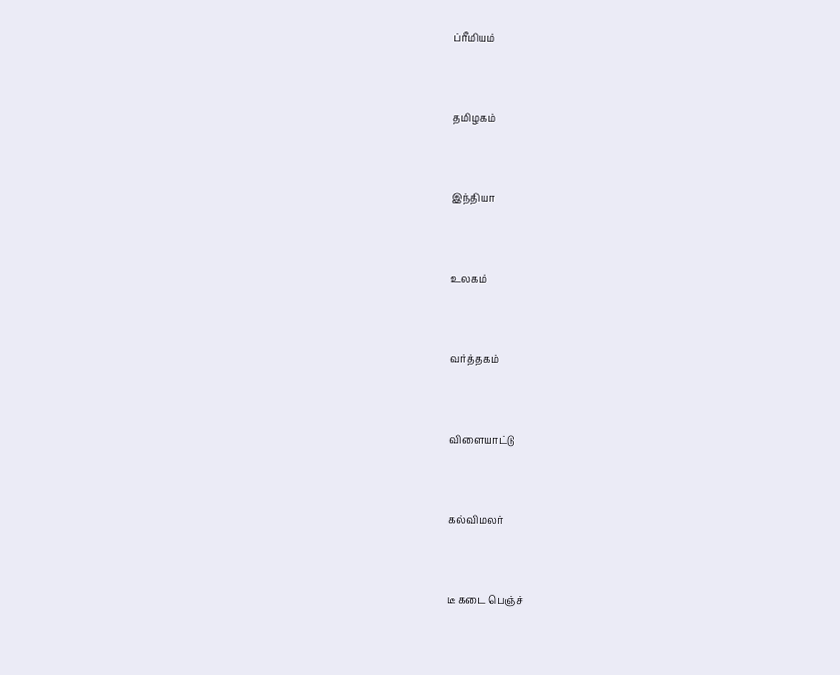ப்ரீமியம்


தமிழகம்


இந்தியா


உலகம்


வர்த்தகம்


விளையாட்டு


கல்விமலர்


டீ கடை பெஞ்ச்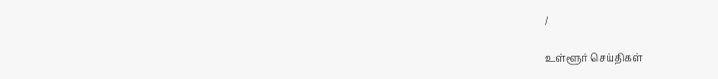/

உள்ளூர் செய்திகள்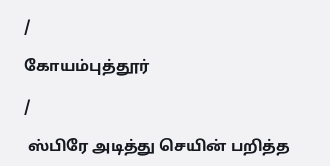/

கோயம்புத்தூர்

/

 ஸ்பிரே அடித்து செயின் பறித்த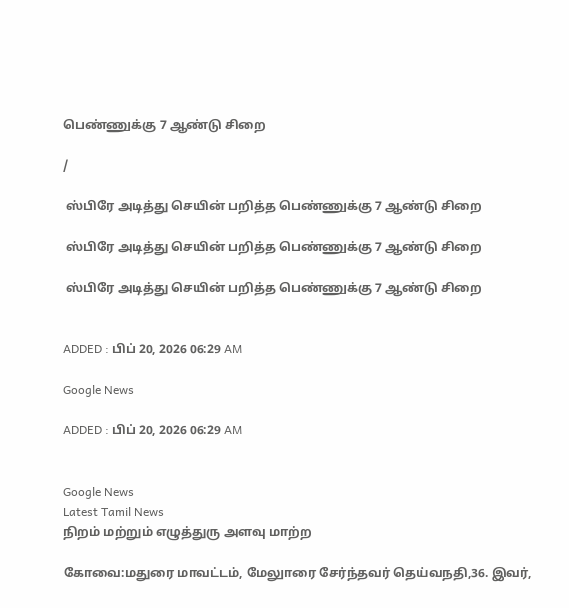பெண்ணுக்கு 7 ஆண்டு சிறை

/

 ஸ்பிரே அடித்து செயின் பறித்த பெண்ணுக்கு 7 ஆண்டு சிறை

 ஸ்பிரே அடித்து செயின் பறித்த பெண்ணுக்கு 7 ஆண்டு சிறை

 ஸ்பிரே அடித்து செயின் பறித்த பெண்ணுக்கு 7 ஆண்டு சிறை


ADDED : பிப் 20, 2026 06:29 AM

Google News

ADDED : பிப் 20, 2026 06:29 AM


Google News
Latest Tamil News
நிறம் மற்றும் எழுத்துரு அளவு மாற்ற

கோவை:மதுரை மாவட்டம், மேலுாரை சேர்ந்தவர் தெய்வநதி,36. இவர்,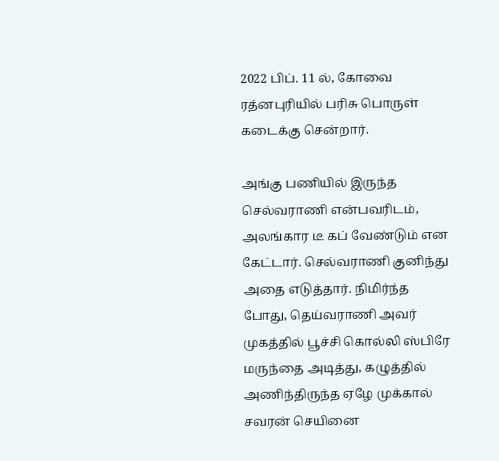2022 பிப். 11 ல், கோவை ரத்னபுரியில் பரிசு பொருள் கடைக்கு சென்றார்.

அங்கு பணியில் இருந்த செல்வராணி என்பவரிடம், அலங்கார டீ கப் வேண்டும் என கேட்டார். செல்வராணி குனிந்து அதை எடுத்தார். நிமிர்ந்த போது, தெய்வராணி அவர் முகத்தில் பூச்சி கொல்லி ஸ்பிரே மருந்தை அடித்து, கழுத்தில் அணிந்திருந்த ஏழே முக்கால் சவரன் செயினை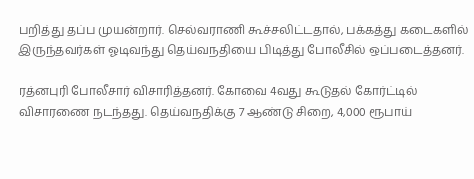பறித்து தப்ப முயன்றார். செல்வராணி கூச்சலிட்டதால், பக்கத்து கடைகளில் இருந்தவர்கள் ஓடிவந்து தெய்வநதியை பிடித்து போலீசில் ஒப்படைத்தனர்.

ரத்னபுரி போலீசார் விசாரித்தனர். கோவை 4வது கூடுதல் கோர்ட்டில் விசாரணை நடந்தது. தெய்வநதிக்கு 7 ஆண்டு சிறை, 4,000 ரூபாய்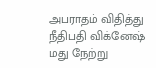அபராதம் விதித்து நீதிபதி விக்னேஷ் மது நேற்று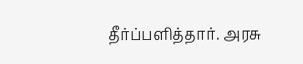தீர்ப்பளித்தார். அரசு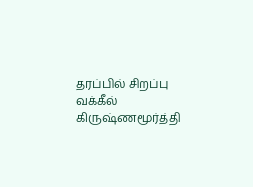தரப்பில் சிறப்பு வக்கீல் கிருஷ்ணமூர்த்தி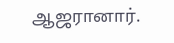ஆஜரானார்.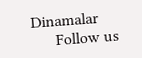Dinamalar
      Follow us